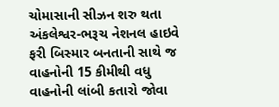ચોમાસાની સીઝન શરુ થતા અંકલેશ્વર-ભરૂચ નેશનલ હાઇવે ફરી બિસ્માર બનતાની સાથે જ વાહનોની 15 કીમીથી વધુ વાહનોની લાંબી કતારો જોવા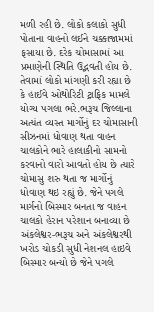મળી રહી છે. લોકો કલાકો સુધી પોતાના વાહનો લઈને ચક્કાજામમાં ફસાયા છે. દરેક ચોમાસામાં આ પ્રમાણેની સ્થિતિ ઉદ્ભવતી હોય છે. તેવામાં લોકો માંગણી કરી રહ્યા છે કે હાઈવે ઓથોરિટી ટ્રાફિક મામલે યોગ્ય પગલા ભરે.ભરૂચ જિલ્લાના અત્યંત વ્યસ્ત માર્ગોનું દર ચોમાસાની સીઝનમાં ધોવાણ થતા વાહન ચાલકોને ભારે હાલાકીનો સામનો કરવાનો વારો આવતો હોય છે ત્યારે ચોમાસુ શરુ થતા જ માર્ગોનું ધોવાણ થઇ રહ્યું છે. જેને પગલે માર્ગનો બિસ્માર બનતા જ વાહન ચાલકો હેરાન પરેશાન બનાવ્યા છે અંકલેશ્વર-ભરૂચ અને અંકલેશ્વરથી ખરોડ ચોકડી સુધી નેશનલ હાઇવે બિસ્માર બન્યો છે જેને પગલે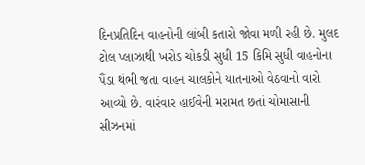દિનપ્રતિદિન વાહનોની લાંબી કતારો જોવા મળી રહી છે. મુલદ ટોલ પ્લાઝાથી ખરોડ ચોકડી સુધી 15 કિમિ સુધી વાહનોના પૈંડા થંભી જતા વાહન ચાલકોને યાતનાઓ વેઠવાનો વારો આવ્યો છે. વારંવાર હાઈવેની મરામત છતાં ચોમાસાની સીઝનમાં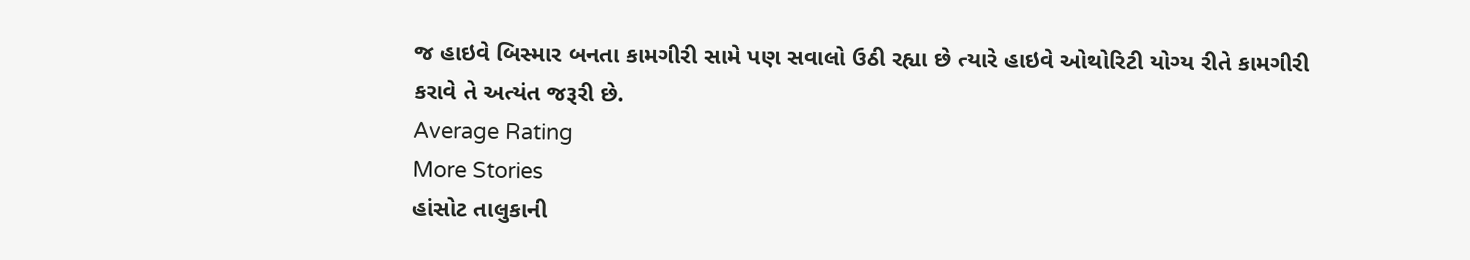જ હાઇવે બિસ્માર બનતા કામગીરી સામે પણ સવાલો ઉઠી રહ્યા છે ત્યારે હાઇવે ઓથોરિટી યોગ્ય રીતે કામગીરી કરાવે તે અત્યંત જરૂરી છે.
Average Rating
More Stories
હાંસોટ તાલુકાની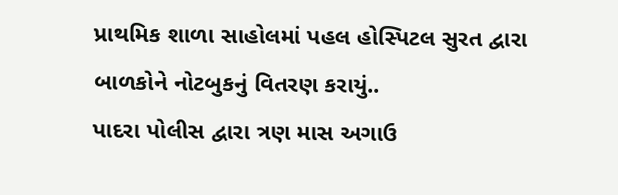પ્રાથમિક શાળા સાહોલમાં પહલ હોસ્પિટલ સુરત દ્વારા બાળકોને નોટબુકનું વિતરણ કરાયું..
પાદરા પોલીસ દ્વારા ત્રણ માસ અગાઉ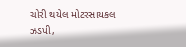ચોરી થયેલ મોટરસાયકલ ઝડપી,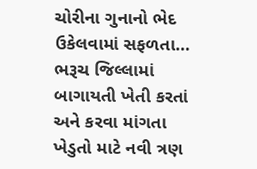ચોરીના ગુનાનો ભેદ ઉકેલવામાં સફળતા…
ભરૂચ જિલ્લામાં બાગાયતી ખેતી કરતાં અને કરવા માંગતા ખેડુતો માટે નવી ત્રણ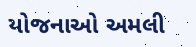યોજનાઓ અમલી